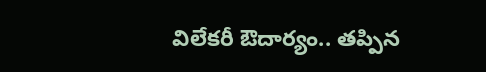విలేక‌రీ ఔదార్యం.. త‌ప్పిన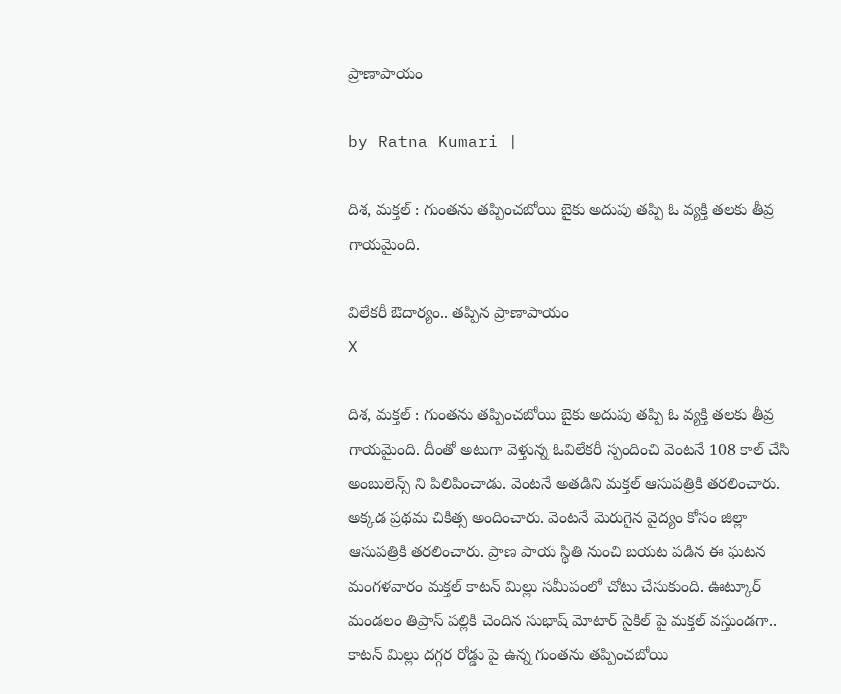ప్రాణాపాయం

by Ratna Kumari |

దిశ‌, మ‌క్త‌ల్ : గుంత‌ను త‌ప్పించ‌బోయి బైకు అదుపు త‌ప్పి ఓ వ్య‌క్తి తలకు తీవ్ర గాయమైంది.

విలేక‌రీ ఔదార్యం.. త‌ప్పిన ప్రాణాపాయం
X

దిశ‌, మ‌క్త‌ల్ : గుంత‌ను త‌ప్పించ‌బోయి బైకు అదుపు త‌ప్పి ఓ వ్య‌క్తి తలకు తీవ్ర గాయమైంది. దీంతో అటుగా వెళ్తున్న ఓవిలేక‌రీ స్పందించి వెంట‌నే 108 కాల్ చేసి అంబులెన్స్ ని పిలిపించాడు. వెంట‌నే అత‌డిని మ‌క్త‌ల్ ఆసుప‌త్రికి త‌ర‌లించారు. అక్క‌డ ప్ర‌థ‌మ చికిత్స అందించారు. వెంట‌నే మెరుగైన వైద్యం కోసం జిల్లా ఆసుప‌త్రికి త‌ర‌లించారు. ప్రాణ పాయ స్థితి నుంచి బ‌య‌ట ప‌డిన ఈ ఘ‌ట‌న మంగ‌ళ‌వారం మ‌క్త‌ల్ కాట‌న్ మిల్లు స‌మీపంలో చోటు చేసుకుంది. ఊట్కూర్ మండ‌లం తిప్రాస్ ప‌ల్లికి చెందిన సుభాష్ మోటార్ సైకిల్ పై మ‌క్తల్ వ‌స్తుండ‌గా.. కాట‌న్ మిల్లు ద‌గ్గ‌ర రోడ్డు పై ఉన్న గుంత‌ను త‌ప్పించ‌బోయి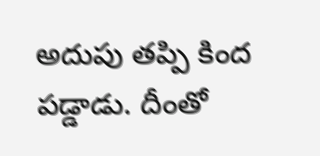అదుపు త‌ప్పి కింద ప‌డ్డాడు. దీంతో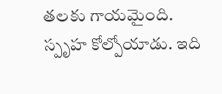త‌ల‌కు గాయ‌మైంది. స్పృహ కోల్పోయాడు. ఇది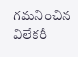గ‌మ‌నించిన విలేక‌రీ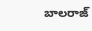బాల‌రాజ్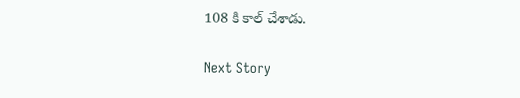108 కి కాల్ చేశాడు.

Next Story